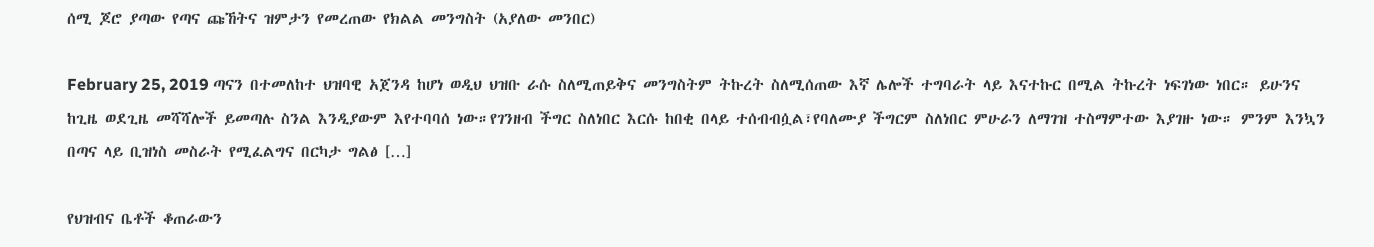ሰሚ ጆሮ ያጣው የጣና ጩኸትና ዝምታን የመረጠው የክልል መንግስት (አያለው መንበር)

February 25, 2019 ጣናን በተመለከተ ህዝባዊ አጀንዳ ከሆነ ወዲህ ህዝቡ ራሱ ስለሚጠይቅና መንግስትም ትኩረት ስለሚሰጠው እኛ ሌሎች ተግባራት ላይ እናተኩር በሚል ትኩረት ነፍገነው ነበር። ይሁንና ከጊዜ ወደጊዜ መሻሻሎች ይመጣሉ ስንል እንዲያውም እየተባባሰ ነው።የገንዘብ ችግር ስለነበር እርሱ ከበቂ በላይ ተሰብብሷል፣የባለሙያ ችግርም ስለነበር ምሁራን ለማገዝ ተስማምተው እያገዙ ነው። ምንም እንኳን በጣና ላይ ቢዝነስ መስራት የሚፈልግና በርካታ ግልፅ […]

የህዝብና ቤቶች ቆጠራውን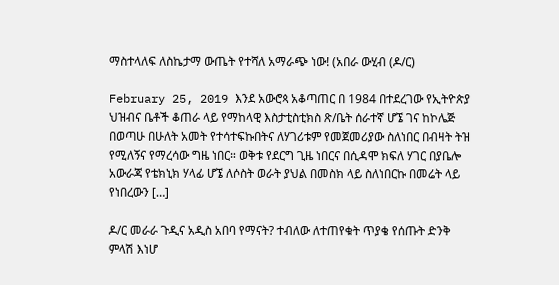ማስተላለፍ ለስኬታማ ውጤት የተሻለ አማራጭ ነው! (አበራ ውሂብ (ዶ/ር)

February 25, 2019 እንደ አውሮጳ አቆጣጠር በ 1984 በተደረገው የኢትዮጵያ ህዝብና ቤቶች ቆጠራ ላይ የማከላዊ እስታቲስቲክስ ጽ/ቤት ሰራተኛ ሆኜ ገና ከኮሌጅ በወጣሁ በሁለት አመት የተሳተፍኩበትና ለሃገሪቱም የመጀመሪያው ስለነበር በብዛት ትዝ የሚለኝና የማረሳው ግዜ ነበር። ወቅቱ የደርግ ጊዜ ነበርና በሲዳሞ ክፍለ ሃገር በያቤሎ አውራጃ የቴክኒክ ሃላፊ ሆኜ ለሶስት ወራት ያህል በመስክ ላይ ስለነበርኩ በመሬት ላይ የነበረውን […]

ዶ/ር መራራ ጉዲና አዲስ አበባ የማናት? ተብለው ለተጠየቁት ጥያቄ የሰጡት ድንቅ ምላሽ እነሆ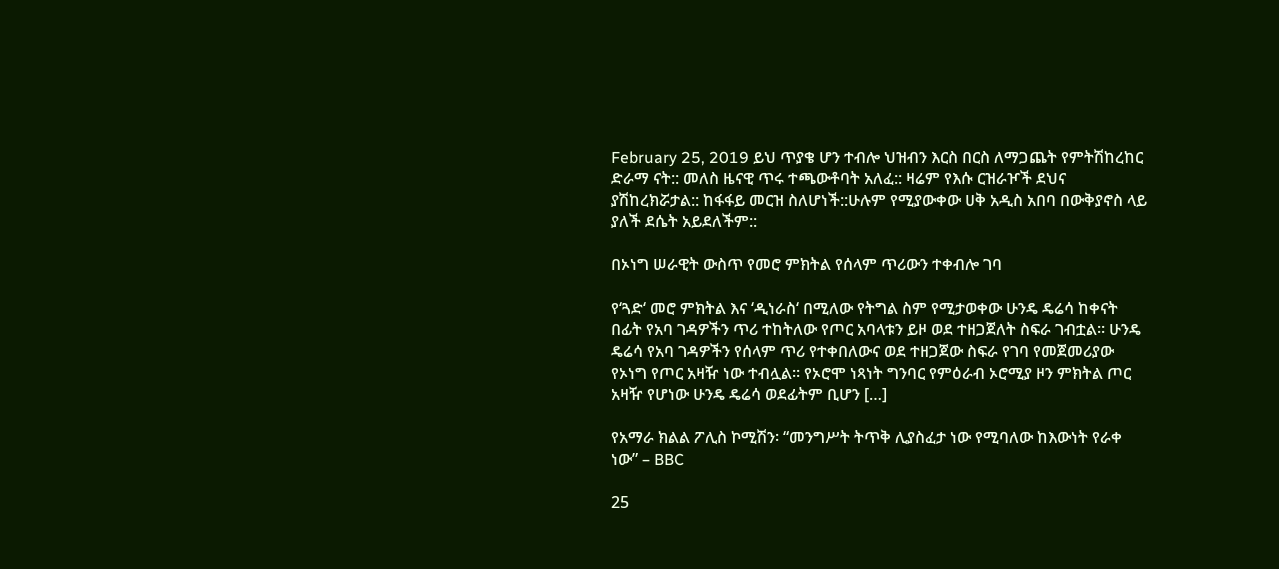February 25, 2019 ይህ ጥያቄ ሆን ተብሎ ህዝብን እርስ በርስ ለማጋጨት የምትሽከረከር ድራማ ናት:: መለስ ዜናዊ ጥሩ ተጫውቶባት አለፈ:: ዛሬም የእሱ ርዝራዦች ደህና ያሽከረክሯታል:: ከፋፋይ መርዝ ስለሆነች::ሁሉም የሚያውቀው ሀቅ አዲስ አበባ በውቅያኖስ ላይ ያለች ደሴት አይደለችም::

በኦነግ ሠራዊት ውስጥ የመሮ ምክትል የሰላም ጥሪውን ተቀብሎ ገባ

የ‘ጓድ‘ መሮ ምክትል እና ‘ዲነራስ‘ በሚለው የትግል ስም የሚታወቀው ሁንዴ ዴሬሳ ከቀናት በፊት የአባ ገዳዎችን ጥሪ ተከትለው የጦር አባላቱን ይዞ ወደ ተዘጋጀለት ስፍራ ገብቷል። ሁንዴ ዴሬሳ የአባ ገዳዎችን የሰላም ጥሪ የተቀበለውና ወደ ተዘጋጀው ስፍራ የገባ የመጀመሪያው የኦነግ የጦር አዛዥ ነው ተብሏል። የኦሮሞ ነጻነት ግንባር የምዕራብ ኦሮሚያ ዞን ምክትል ጦር አዛዥ የሆነው ሁንዴ ዴሬሳ ወደፊትም ቢሆን […]

የአማራ ክልል ፖሊስ ኮሚሽን፡ “መንግሥት ትጥቅ ሊያስፈታ ነው የሚባለው ከእውነት የራቀ ነው” – BBC

25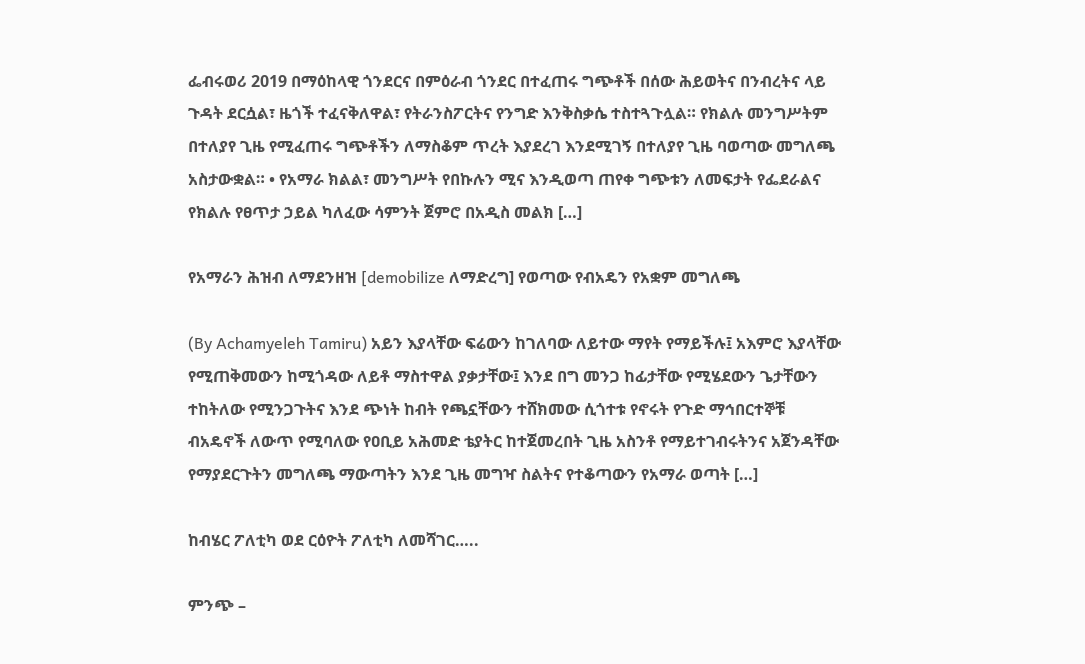ፌብሩወሪ 2019 በማዕከላዊ ጎንደርና በምዕራብ ጎንደር በተፈጠሩ ግጭቶች በሰው ሕይወትና በንብረትና ላይ ጉዳት ደርሷል፣ ዜጎች ተፈናቅለዋል፣ የትራንስፖርትና የንግድ እንቅስቃሴ ተስተጓጉሏል። የክልሉ መንግሥትም በተለያየ ጊዜ የሚፈጠሩ ግጭቶችን ለማስቆም ጥረት እያደረገ እንደሚገኝ በተለያየ ጊዜ ባወጣው መግለጫ አስታውቋል። • የአማራ ክልል፣ መንግሥት የበኩሉን ሚና እንዲወጣ ጠየቀ ግጭቱን ለመፍታት የፌደራልና የክልሉ የፀጥታ ኃይል ካለፈው ሳምንት ጀምሮ በአዲስ መልክ […]

የአማራን ሕዝብ ለማደንዘዝ [demobilize ለማድረግ] የወጣው የብአዴን የአቋም መግለጫ

(By Achamyeleh Tamiru) አይን እያላቸው ፍሬውን ከገለባው ለይተው ማየት የማይችሉ፤ አእምሮ እያላቸው የሚጠቅመውን ከሚጎዳው ለይቶ ማስተዋል ያቃታቸው፤ እንደ በግ መንጋ ከፊታቸው የሚሄደውን ጌታቸውን ተከትለው የሚንጋጉትና እንደ ጭነት ከብት የጫኗቸውን ተሸክመው ሲጎተቱ የኖሩት የጉድ ማኅበርተኞቹ ብአዴኖች ለውጥ የሚባለው የዐቢይ አሕመድ ቴያትር ከተጀመረበት ጊዜ አስንቶ የማይተገብሩትንና አጀንዳቸው የማያደርጉትን መግለጫ ማውጣትን እንደ ጊዜ መግዣ ስልትና የተቆጣውን የአማራ ወጣት […]

ከብሄር ፖለቲካ ወደ ርዕዮት ፖለቲካ ለመሻገር…..

ምንጭ –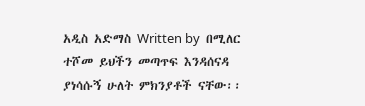አዲስ አድማስ Written by  በሚለር ተሾመ ይህችን መጣጥፍ እንዳሰናዳ ያነሳሱኝ ሁለት ምክንያቶች ናቸው፡፡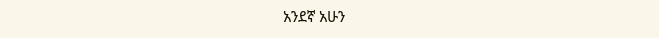አንደኛ አሁን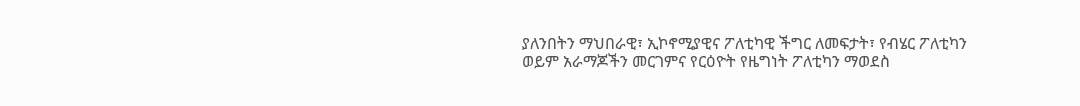ያለንበትን ማህበራዊ፣ ኢኮኖሚያዊና ፖለቲካዊ ችግር ለመፍታት፣ የብሄር ፖለቲካን ወይም አራማጆችን መርገምና የርዕዮት የዜግነት ፖለቲካን ማወደስ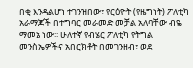በቂ እንዳልሆነ ተገንዝበው፣ የርዕዮት (የዜግነት) ፖለቲካ አራማጆች በተግባር መራመድ መቻል አለባቸው ብዬ ማመኔ ነው፡፡ ሁለተኛ የብሄር ፖለቲካ የትግል መንስኤዎችና አበርክቶት በመገንዘብ፣ ወደ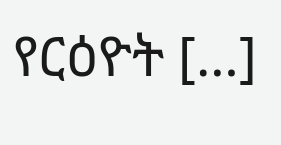የርዕዮት […]